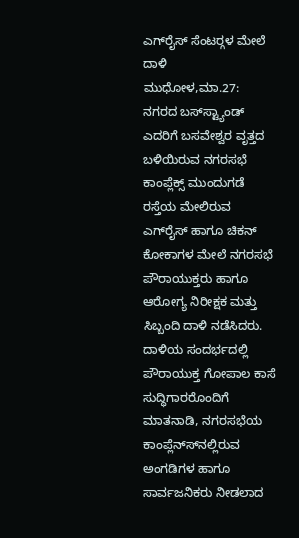ಎಗ್‍ರೈಸ್ ಸೆಂಟರ್‍ಗಳ ಮೇಲೆ ದಾಳಿ
ಮುಧೋಳ,ಮಾ.27: ನಗರದ ಬಸ್‍ಸ್ಟ್ಯಾಂಡ್ ಎದರಿಗೆ ಬಸವೇಶ್ವರ ವೃತ್ತದ ಬಳಿಯಿರುವ ನಗರಸಭೆ ಕಾಂಪ್ಲೆಕ್ಸ್ ಮುಂದುಗಡೆ ರಸ್ತೆಯ ಮೇಲಿರುವ ಎಗ್‍ರೈಸ್ ಹಾಗೂ ಚಿಕನ್ ಕೋಕಾಗಳ ಮೇಲೆ ನಗರಸಭೆ ಪೌರಾಯುಕ್ತರು ಹಾಗೂ ಆರೋಗ್ಯ ನಿರೀಕ್ಷಕ ಮತ್ತು ಸಿಬ್ಬಂದಿ ದಾಳಿ ನಡೆಸಿದರು.
ದಾಳಿಯ ಸಂದರ್ಭದಲ್ಲಿ ಪೌರಾಯುಕ್ತ ಗೋಪಾಲ ಕಾಸೆ ಸುದ್ಧಿಗಾರರೊಂದಿಗೆ ಮಾತನಾಡಿ, ನಗರಸಭೆಯ ಕಾಂಪ್ಲೆನ್ಸ್‍ನಲ್ಲಿರುವ ಅಂಗಡಿಗಳ ಹಾಗೂ ಸಾರ್ವಜನಿಕರು ನೀಡಲಾದ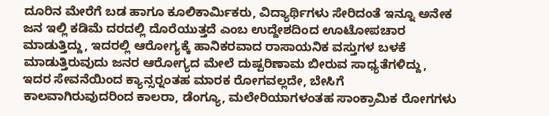ದೂರಿನ ಮೇರೆಗೆ ಬಡ ಹಾಗೂ ಕೂಲಿಕಾರ್ಮಿಕರು, ವಿದ್ಯಾರ್ಥಿಗಳು ಸೇರಿದಂತೆ ಇನ್ನೂ ಅನೇಕ ಜನ ಇಲ್ಲಿ ಕಡಿಮೆ ದರದಲ್ಲಿ ದೊರೆಯುತ್ತದೆ ಎಂಬ ಉದ್ದೇಶದಿಂದ ಊಟೋಪಚಾರ ಮಾಡುತ್ತಿದ್ದು, ಇದರಲ್ಲಿ ಆರೋಗ್ಯಕ್ಕೆ ಹಾನಿಕರವಾದ ರಾಸಾಯನಿಕ ವಸ್ತುಗಳ ಬಳಕೆ ಮಾಡುತ್ತಿರುವುದು ಜನರ ಆರೋಗ್ಯದ ಮೇಲೆ ದುಷ್ಪರಿಣಾಮ ಬೀರುವ ಸಾಧ್ಯತೆಗಳಿದ್ದು, ಇದರ ಸೇವನೆಯಿಂದ ಕ್ಯಾನ್ಸರ್‍ನಂತಹ ಮಾರಕ ರೋಗವಲ್ಲದೇ, ಬೇಸಿಗೆ ಕಾಲವಾಗಿರುವುದರಿಂದ ಕಾಲರಾ, ಡೆಂಗ್ಯೂ, ಮಲೇರಿಯಾಗಳಂತಹ ಸಾಂಕ್ರಾಮಿಕ ರೋಗಗಳು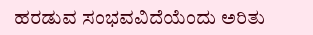ಹರಡುವ ಸಂಭವವಿದೆಯೆಂದು ಅರಿತು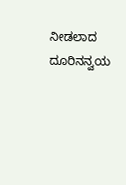ನೀಡಲಾದ ದೂರಿನನ್ವಯ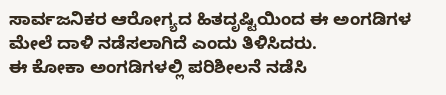ಸಾರ್ವಜನಿಕರ ಆರೋಗ್ಯದ ಹಿತದೃಷ್ಟಿಯಿಂದ ಈ ಅಂಗಡಿಗಳ ಮೇಲೆ ದಾಳಿ ನಡೆಸಲಾಗಿದೆ ಎಂದು ತಿಳಿಸಿದರು.
ಈ ಕೋಕಾ ಅಂಗಡಿಗಳಲ್ಲಿ ಪರಿಶೀಲನೆ ನಡೆಸಿ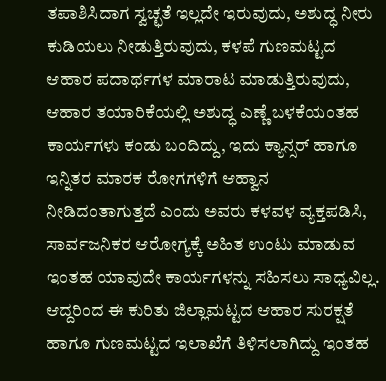ತಪಾಶಿಸಿದಾಗ ಸ್ವಚ್ಛತೆ ಇಲ್ಲದೇ ಇರುವುದು, ಅಶುದ್ಧ ನೀರು ಕುಡಿಯಲು ನೀಡುತ್ತಿರುವುದು, ಕಳಪೆ ಗುಣಮಟ್ಟದ ಆಹಾರ ಪದಾರ್ಥಗಳ ಮಾರಾಟ ಮಾಡುತ್ತಿರುವುದು, ಆಹಾರ ತಯಾರಿಕೆಯಲ್ಲಿ ಅಶುದ್ಧ ಎಣ್ಣೆ ಬಳಕೆಯಂತಹ ಕಾರ್ಯಗಳು ಕಂಡು ಬಂದಿದ್ದು, ಇದು ಕ್ಯಾನ್ಸರ್ ಹಾಗೂ ಇನ್ನಿತರ ಮಾರಕ ರೋಗಗಳಿಗೆ ಆಹ್ವಾನ ನೀಡಿದಂತಾಗುತ್ತದೆ ಎಂದು ಅವರು ಕಳವಳ ವ್ಯಕ್ತಪಡಿಸಿ, ಸಾರ್ವಜನಿಕರ ಆರೋಗ್ಯಕ್ಕೆ ಅಹಿತ ಉಂಟು ಮಾಡುವ ಇಂತಹ ಯಾವುದೇ ಕಾರ್ಯಗಳನ್ನು ಸಹಿಸಲು ಸಾಧ್ಯವಿಲ್ಲ. ಆದ್ದರಿಂದ ಈ ಕುರಿತು ಜಿಲ್ಲಾಮಟ್ಟದ ಆಹಾರ ಸುರಕ್ಷತೆ ಹಾಗೂ ಗುಣಮಟ್ಟದ ಇಲಾಖೆಗೆ ತಿಳಿಸಲಾಗಿದ್ದು ಇಂತಹ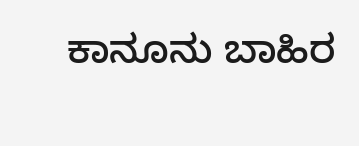ಕಾನೂನು ಬಾಹಿರ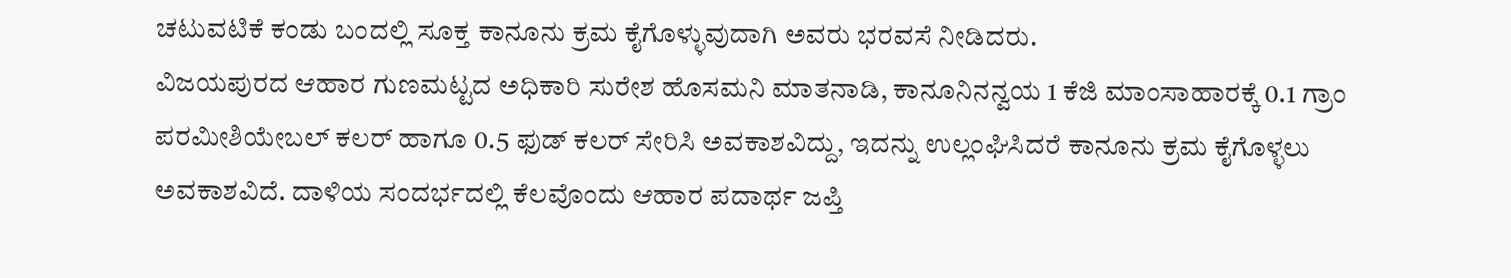ಚಟುವಟಿಕೆ ಕಂಡು ಬಂದಲ್ಲಿ ಸೂಕ್ತ ಕಾನೂನು ಕ್ರಮ ಕೈಗೊಳ್ಳುವುದಾಗಿ ಅವರು ಭರವಸೆ ನೀಡಿದರು.
ವಿಜಯಪುರದ ಆಹಾರ ಗುಣಮಟ್ಟದ ಅಧಿಕಾರಿ ಸುರೇಶ ಹೊಸಮನಿ ಮಾತನಾಡಿ, ಕಾನೂನಿನನ್ವಯ 1 ಕೆಜಿ ಮಾಂಸಾಹಾರಕ್ಕೆ 0.1 ಗ್ರಾಂ ಪರಮೀಶಿಯೇಬಲ್ ಕಲರ್ ಹಾಗೂ 0.5 ಫುಡ್ ಕಲರ್ ಸೇರಿಸಿ ಅವಕಾಶವಿದ್ದು, ಇದನ್ನು ಉಲ್ಲಂಘಿಸಿದರೆ ಕಾನೂನು ಕ್ರಮ ಕೈಗೊಳ್ಳಲು ಅವಕಾಶವಿದೆ. ದಾಳಿಯ ಸಂದರ್ಭದಲ್ಲಿ ಕೆಲವೊಂದು ಆಹಾರ ಪದಾರ್ಥ ಜಪ್ತಿ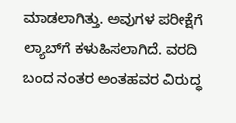ಮಾಡಲಾಗಿತ್ತು. ಅವುಗಳ ಪರೀಕ್ಷೆಗೆ ಲ್ಯಾಬ್‍ಗೆ ಕಳುಹಿಸಲಾಗಿದೆ. ವರದಿ ಬಂದ ನಂತರ ಅಂತಹವರ ವಿರುದ್ಧ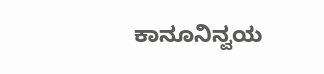ಕಾನೂನಿನ್ವಯ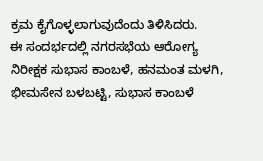ಕ್ರಮ ಕೈಗೊಳ್ಳಲಾಗುವುದೆಂದು ತಿಳಿಸಿದರು.
ಈ ಸಂದರ್ಭದಲ್ಲಿ ನಗರಸಭೆಯ ಆರೋಗ್ಯ ನಿರೀಕ್ಷಕ ಸುಭಾಸ ಕಾಂಬಳೆ, ಹನಮಂತ ಮಳಗಿ, ಭೀಮಸೇನ ಬಳಬಟ್ಟಿ, ಸುಭಾಸ ಕಾಂಬಳೆ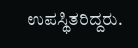ಉಪಸ್ಥಿತರಿದ್ದರು.